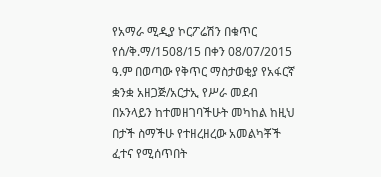የአማራ ሚዲያ ኮርፖሬሽን በቁጥር የሰ/ቅ.ማ/1508/15 በቀን 08/07/2015 ዓ.ም በወጣው የቅጥር ማስታወቂያ የአፋርኛ ቋንቋ አዘጋጅ/አርታኢ የሥራ መደብ በኦንላይን ከተመዘገባችሁት መካከል ከዚህ በታች ስማችሁ የተዘረዘረው አመልካቾች ፈተና የሚሰጥበት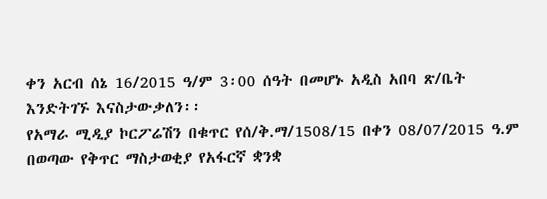ቀን አርብ ሰኔ 16/2015 ዓ/ም 3፡00 ሰዓት በመሆኑ አዲስ አበባ ጽ/ቤት እንድትገኙ እናስታውቃለን፡፡
የአማራ ሚዲያ ኮርፖሬሽን በቁጥር የሰ/ቅ.ማ/1508/15 በቀን 08/07/2015 ዓ.ም በወጣው የቅጥር ማስታወቂያ የአፋርኛ ቋንቋ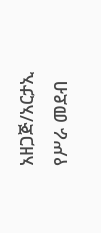አዘጋጅ/አርታኢ የሥራ መደብ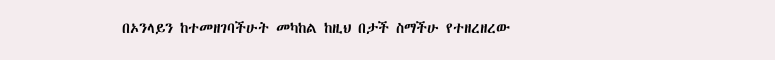በኦንላይን ከተመዘገባችሁት መካከል ከዚህ በታች ስማችሁ የተዘረዘረው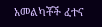አመልካቾች ፈተና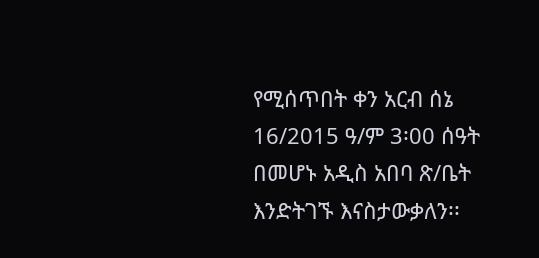የሚሰጥበት ቀን አርብ ሰኔ 16/2015 ዓ/ም 3፡00 ሰዓት በመሆኑ አዲስ አበባ ጽ/ቤት እንድትገኙ እናስታውቃለን፡፡